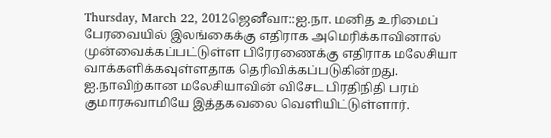Thursday, March 22, 2012ஜெனீவா::ஐ.நா. மனித உரிமைப் பேரவையில் இலங்கைக்கு எதிராக அமெரிக்காவினால் முன்வைக்கப்பட்டுள்ள பிரேரணைக்கு எதிராக மலேசியா வாக்களிக்கவுள்ளதாக தெரிவிக்கப்படுகின்றது.
ஐ.நாவிற்கான மலேசியாவின் விசேட பிரதிநிதி பரம் குமாரசுவாமியே இத்தகவலை வெளியிட்டுள்ளார்.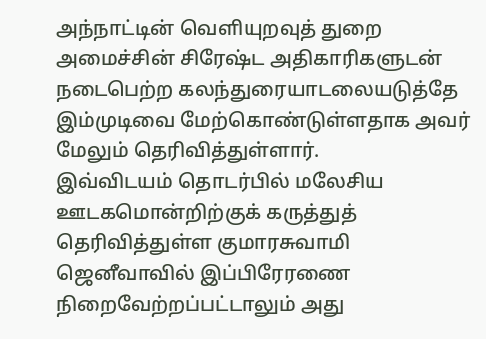அந்நாட்டின் வெளியுறவுத் துறை அமைச்சின் சிரேஷ்ட அதிகாரிகளுடன் நடைபெற்ற கலந்துரையாடலையடுத்தே இம்முடிவை மேற்கொண்டுள்ளதாக அவர் மேலும் தெரிவித்துள்ளார்.
இவ்விடயம் தொடர்பில் மலேசிய ஊடகமொன்றிற்குக் கருத்துத் தெரிவித்துள்ள குமாரசுவாமி
ஜெனீவாவில் இப்பிரேரணை நிறைவேற்றப்பட்டாலும் அது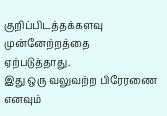குறிப்பிடத்தக்களவு முன்னேற்றத்தை ஏற்படுத்தாது.
இது ஒரு வலுவற்ற பிரேரணை எனவும்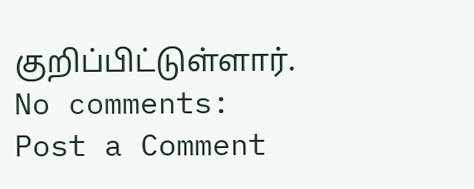குறிப்பிட்டுள்ளார்.
No comments:
Post a Comment